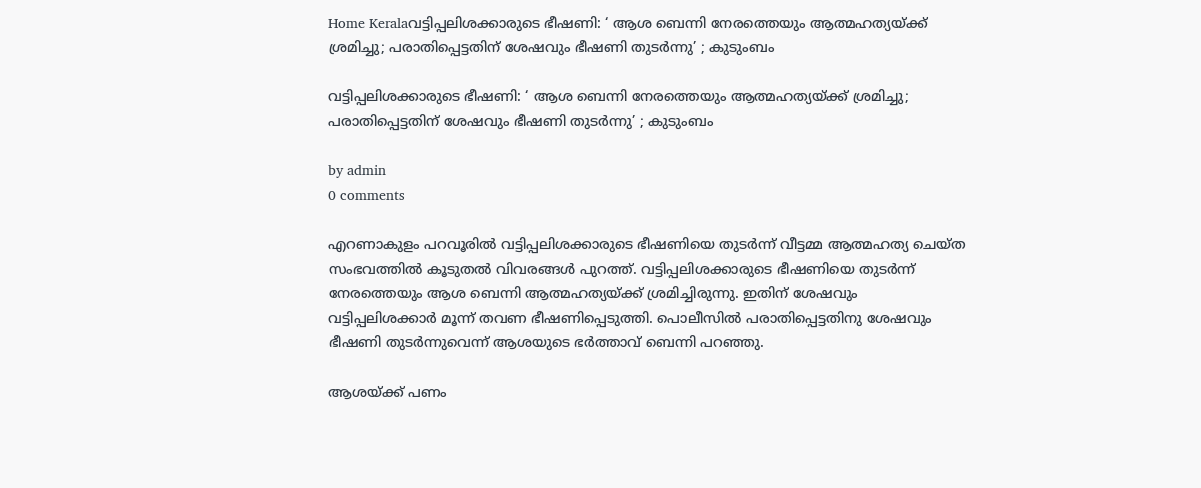Home Keralaവട്ടിപ്പലിശക്കാരുടെ ഭീഷണി: ‘ ആശ ബെന്നി നേരത്തെയും ആത്മഹത്യയ്ക്ക് ശ്രമിച്ചു; പരാതിപ്പെട്ടതിന് ശേഷവും ഭീഷണി തുടര്‍ന്നു’ ; കുടുംബം

വട്ടിപ്പലിശക്കാരുടെ ഭീഷണി: ‘ ആശ ബെന്നി നേരത്തെയും ആത്മഹത്യയ്ക്ക് ശ്രമിച്ചു; പരാതിപ്പെട്ടതിന് ശേഷവും ഭീഷണി തുടര്‍ന്നു’ ; കുടുംബം

by admin
0 comments

എറണാകുളം പറവൂരില്‍ വട്ടിപ്പലിശക്കാരുടെ ഭീഷണിയെ തുടര്‍ന്ന് വീട്ടമ്മ ആത്മഹത്യ ചെയ്ത സംഭവത്തില്‍ കൂടുതല്‍ വിവരങ്ങള്‍ പുറത്ത്. വട്ടിപ്പലിശക്കാരുടെ ഭീഷണിയെ തുടര്‍ന്ന് നേരത്തെയും ആശ ബെന്നി ആത്മഹത്യയ്ക്ക് ശ്രമിച്ചിരുന്നു. ഇതിന് ശേഷവും വട്ടിപ്പലിശക്കാര്‍ മൂന്ന് തവണ ഭീഷണിപ്പെടുത്തി. പൊലീസില്‍ പരാതിപ്പെട്ടതിനു ശേഷവും ഭീഷണി തുടര്‍ന്നുവെന്ന് ആശയുടെ ഭര്‍ത്താവ് ബെന്നി പറഞ്ഞു.

ആശയ്ക്ക് പണം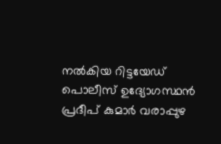നല്‍കിയ റിട്ടയേഡ് പൊലീസ് ഉദ്യോഗസ്ഥന്‍ പ്രദീപ് കുമാര്‍ വരാപ്പുഴ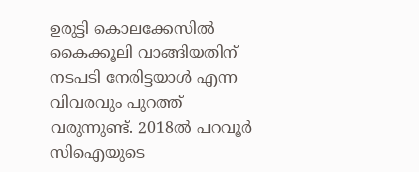ഉരുട്ടി കൊലക്കേസില്‍ കൈക്കൂലി വാങ്ങിയതിന് നടപടി നേരിട്ടയാള്‍ എന്ന വിവരവും പുറത്ത് വരുന്നുണ്ട്. 2018ല്‍ പറവൂര്‍ സിഐയുടെ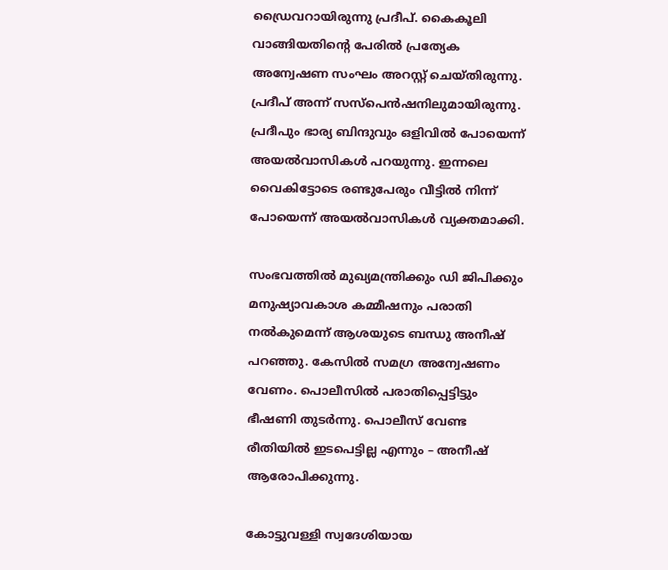ഡ്രൈവറായിരുന്നു പ്രദീപ്. കൈകൂലി വാങ്ങിയതിന്റെ പേരില്‍ പ്രത്യേക അന്വേഷണ സംഘം അറസ്റ്റ് ചെയ്തിരുന്നു. പ്രദീപ് അന്ന് സസ്പെന്‍ഷനിലുമായിരുന്നു. പ്രദീപും ഭാര്യ ബിന്ദുവും ഒളിവില്‍ പോയെന്ന് അയല്‍വാസികള്‍ പറയുന്നു. ഇന്നലെ വൈകിട്ടോടെ രണ്ടുപേരും വീട്ടില്‍ നിന്ന് പോയെന്ന് അയല്‍വാസികള്‍ വ്യക്തമാക്കി.

സംഭവത്തില്‍ മുഖ്യമന്ത്രിക്കും ഡി ജിപിക്കും മനുഷ്യാവകാശ കമ്മീഷനും പരാതി നല്‍കുമെന്ന് ആശയുടെ ബന്ധു അനീഷ് പറഞ്ഞു. കേസില്‍ സമഗ്ര അന്വേഷണം വേണം. പൊലീസില്‍ പരാതിപ്പെട്ടിട്ടും ഭീഷണി തുടര്‍ന്നു. പൊലീസ് വേണ്ട രീതിയില്‍ ഇടപെട്ടില്ല എന്നും – അനീഷ് ആരോപിക്കുന്നു.

കോട്ടുവള്ളി സ്വദേശിയായ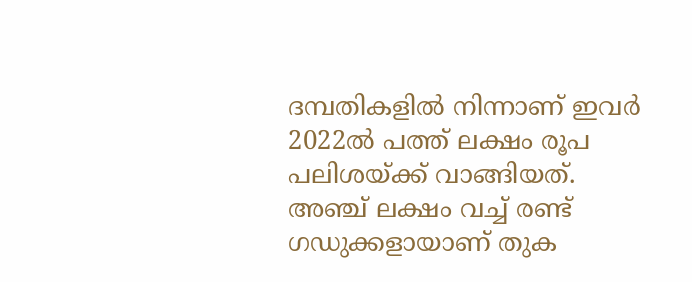ദമ്പതികളില്‍ നിന്നാണ് ഇവര്‍ 2022ല്‍ പത്ത് ലക്ഷം രൂപ പലിശയ്ക്ക് വാങ്ങിയത്. അഞ്ച് ലക്ഷം വച്ച് രണ്ട് ഗഡുക്കളായാണ് തുക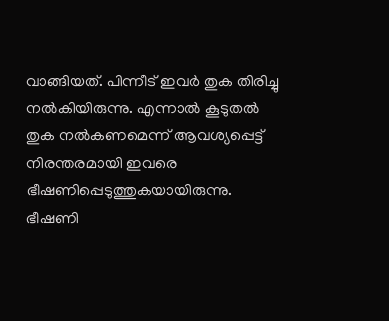വാങ്ങിയത്. പിന്നീട് ഇവര്‍ തുക തിരിച്ചു നല്‍കിയിരുന്നു. എന്നാല്‍ കൂടുതല്‍ തുക നല്‍കണമെന്ന് ആവശ്യപ്പെട്ട് നിരന്തരമായി ഇവരെ ഭീഷണിപ്പെടുത്തുകയായിരുന്നു. ഭീഷണി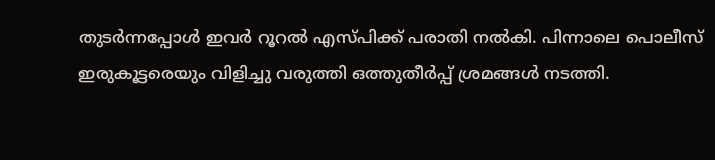തുടര്‍ന്നപ്പോള്‍ ഇവര്‍ റൂറല്‍ എസ്പിക്ക് പരാതി നല്‍കി. പിന്നാലെ പൊലീസ് ഇരുകൂട്ടരെയും വിളിച്ചു വരുത്തി ഒത്തുതീര്‍പ്പ് ശ്രമങ്ങള്‍ നടത്തി.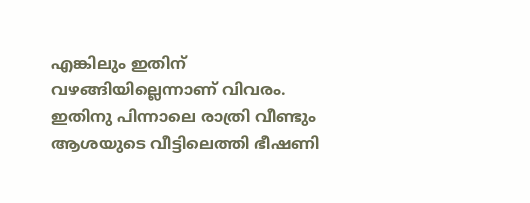എങ്കിലും ഇതിന് വഴങ്ങിയില്ലെന്നാണ് വിവരം. ഇതിനു പിന്നാലെ രാത്രി വീണ്ടും ആശയുടെ വീട്ടിലെത്തി ഭീഷണി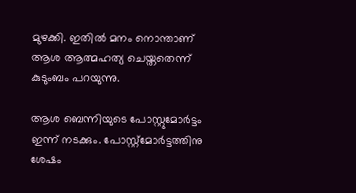മുഴക്കി. ഇതില്‍ മനം നൊന്താണ് ആശ ആത്മഹത്യ ചെയ്തതെന്ന് കുടുംബം പറയുന്നു.

ആശ ബെന്നിയുടെ പോസ്റ്റുമോര്‍ട്ടം ഇന്ന് നടക്കും. പോസ്റ്റ്‌മോര്‍ട്ടത്തിനു ശേഷം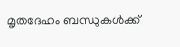മൃതദേഹം ബന്ധുകള്‍ക്ക്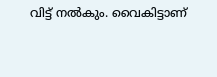വിട്ട് നല്‍കും. വൈകിട്ടാണ്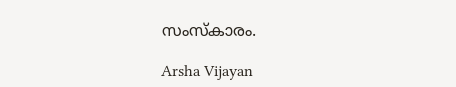സംസ്‌കാരം.

Arsha Vijayan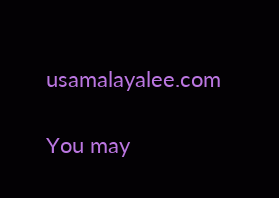usamalayalee.com

You may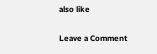also like

Leave a Comment